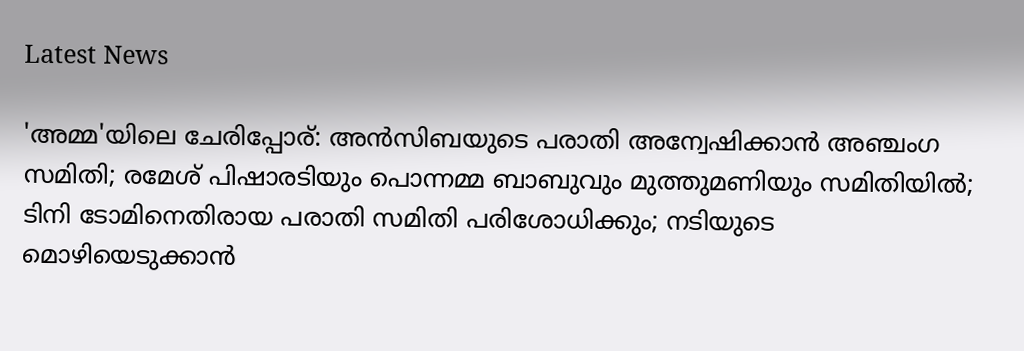Latest News

'അമ്മ'യിലെ ചേരിപ്പോര്: അന്‍സിബയുടെ പരാതി അന്വേഷിക്കാന്‍ അഞ്ചംഗ സമിതി; രമേശ് പിഷാരടിയും പൊന്നമ്മ ബാബുവും മുത്തുമണിയും സമിതിയില്‍; ടിനി ടോമിനെതിരായ പരാതി സമിതി പരിശോധിക്കും; നടിയുടെ മൊഴിയെടുക്കാന്‍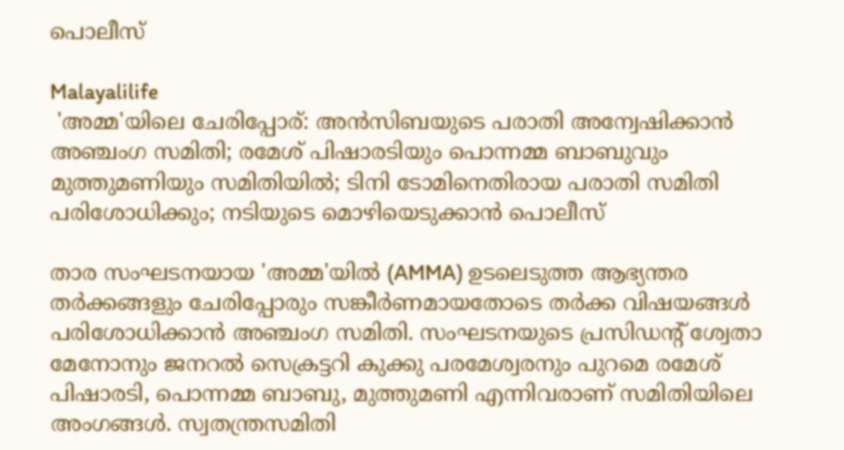പൊലീസ്

Malayalilife
 'അമ്മ'യിലെ ചേരിപ്പോര്: അന്‍സിബയുടെ പരാതി അന്വേഷിക്കാന്‍ അഞ്ചംഗ സമിതി; രമേശ് പിഷാരടിയും പൊന്നമ്മ ബാബുവും മുത്തുമണിയും സമിതിയില്‍; ടിനി ടോമിനെതിരായ പരാതി സമിതി പരിശോധിക്കും; നടിയുടെ മൊഴിയെടുക്കാന്‍ പൊലീസ്

താര സംഘടനയായ 'അമ്മ'യില്‍ (AMMA) ഉടലെടുത്ത ആഭ്യന്തര തര്‍ക്കങ്ങളും ചേരിപ്പോരും സങ്കീര്‍ണമായതോടെ തര്‍ക്ക വിഷയങ്ങള്‍ പരിശോധിക്കാന്‍ അഞ്ചംഗ സമിതി. സംഘടനയുടെ പ്രസിഡന്റ് ശ്വേതാ മേനോനും ജനറല്‍ സെക്രട്ടറി കുക്കു പരമേശ്വരനും പുറമെ രമേശ് പിഷാരടി, പൊന്നമ്മ ബാബു, മുത്തുമണി എന്നിവരാണ് സമിതിയിലെ അംഗങ്ങള്‍. സ്വതന്ത്രസമിതി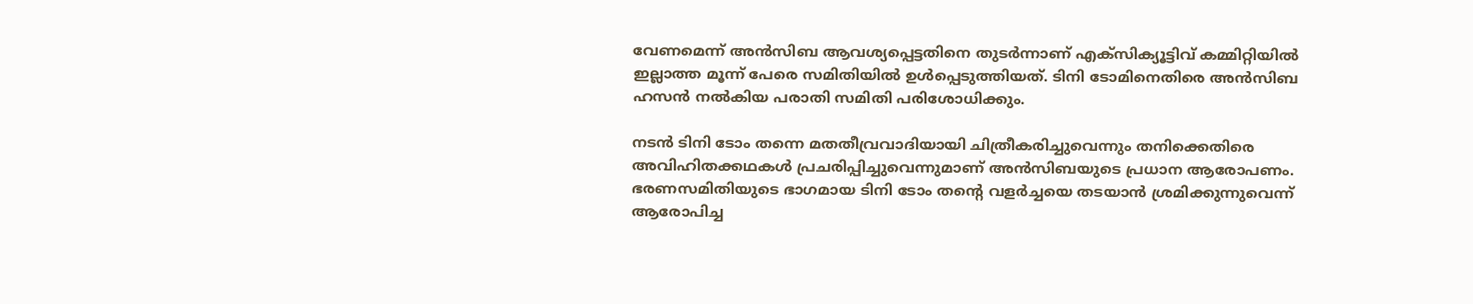വേണമെന്ന് അന്‍സിബ ആവശ്യപ്പെട്ടതിനെ തുടര്‍ന്നാണ് എക്സിക്യൂട്ടിവ് കമ്മിറ്റിയില്‍ ഇല്ലാത്ത മൂന്ന് പേരെ സമിതിയില്‍ ഉള്‍പ്പെടുത്തിയത്. ടിനി ടോമിനെതിരെ അന്‍സിബ ഹസന്‍ നല്‍കിയ പരാതി സമിതി പരിശോധിക്കും.

നടന്‍ ടിനി ടോം തന്നെ മതതീവ്രവാദിയായി ചിത്രീകരിച്ചുവെന്നും തനിക്കെതിരെ അവിഹിതക്കഥകള്‍ പ്രചരിപ്പിച്ചുവെന്നുമാണ് അന്‍സിബയുടെ പ്രധാന ആരോപണം. ഭരണസമിതിയുടെ ഭാഗമായ ടിനി ടോം തന്റെ വളര്‍ച്ചയെ തടയാന്‍ ശ്രമിക്കുന്നുവെന്ന് ആരോപിച്ച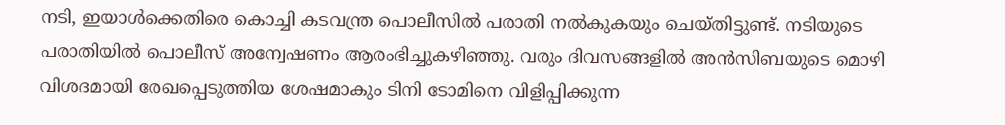നടി, ഇയാള്‍ക്കെതിരെ കൊച്ചി കടവന്ത്ര പൊലീസില്‍ പരാതി നല്‍കുകയും ചെയ്തിട്ടുണ്ട്. നടിയുടെ പരാതിയില്‍ പൊലീസ് അന്വേഷണം ആരംഭിച്ചുകഴിഞ്ഞു. വരും ദിവസങ്ങളില്‍ അന്‍സിബയുടെ മൊഴി വിശദമായി രേഖപ്പെടുത്തിയ ശേഷമാകും ടിനി ടോമിനെ വിളിപ്പിക്കുന്ന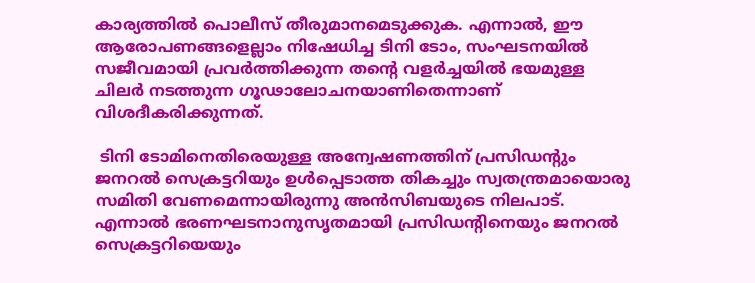കാര്യത്തില്‍ പൊലീസ് തീരുമാനമെടുക്കുക. എന്നാല്‍, ഈ ആരോപണങ്ങളെല്ലാം നിഷേധിച്ച ടിനി ടോം, സംഘടനയില്‍ സജീവമായി പ്രവര്‍ത്തിക്കുന്ന തന്റെ വളര്‍ച്ചയില്‍ ഭയമുള്ള ചിലര്‍ നടത്തുന്ന ഗൂഢാലോചനയാണിതെന്നാണ് വിശദീകരിക്കുന്നത്.

 ടിനി ടോമിനെതിരെയുള്ള അന്വേഷണത്തിന് പ്രസിഡന്റും ജനറല്‍ സെക്രട്ടറിയും ഉള്‍പ്പെടാത്ത തികച്ചും സ്വതന്ത്രമായൊരു സമിതി വേണമെന്നായിരുന്നു അന്‍സിബയുടെ നിലപാട്. എന്നാല്‍ ഭരണഘടനാനുസൃതമായി പ്രസിഡന്റിനെയും ജനറല്‍ സെക്രട്ടറിയെയും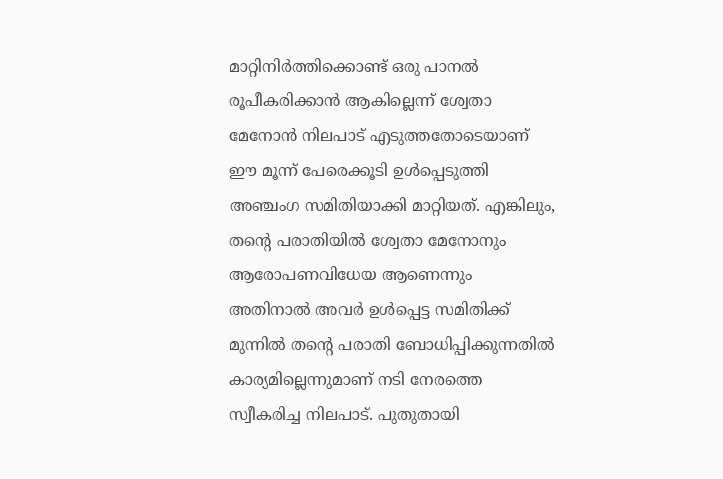മാറ്റിനിര്‍ത്തിക്കൊണ്ട് ഒരു പാനല്‍ രൂപീകരിക്കാന്‍ ആകില്ലെന്ന് ശ്വേതാ മേനോന്‍ നിലപാട് എടുത്തതോടെയാണ് ഈ മൂന്ന് പേരെക്കൂടി ഉള്‍പ്പെടുത്തി അഞ്ചംഗ സമിതിയാക്കി മാറ്റിയത്. എങ്കിലും, തന്റെ പരാതിയില്‍ ശ്വേതാ മേനോനും ആരോപണവിധേയ ആണെന്നും അതിനാല്‍ അവര്‍ ഉള്‍പ്പെട്ട സമിതിക്ക് മുന്നില്‍ തന്റെ പരാതി ബോധിപ്പിക്കുന്നതില്‍ കാര്യമില്ലെന്നുമാണ് നടി നേരത്തെ സ്വീകരിച്ച നിലപാട്. പുതുതായി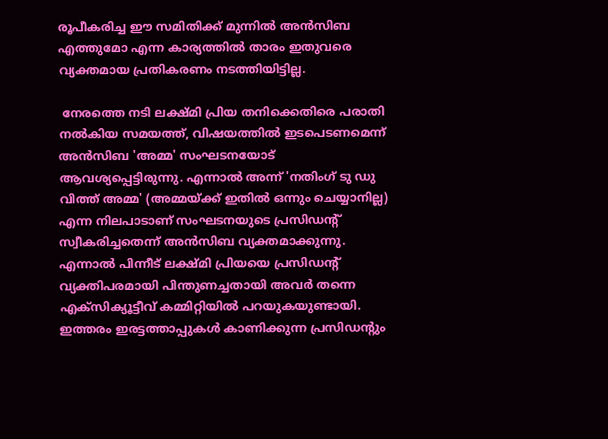രൂപീകരിച്ച ഈ സമിതിക്ക് മുന്നില്‍ അന്‍സിബ എത്തുമോ എന്ന കാര്യത്തില്‍ താരം ഇതുവരെ വ്യക്തമായ പ്രതികരണം നടത്തിയിട്ടില്ല.

 നേരത്തെ നടി ലക്ഷ്മി പ്രിയ തനിക്കെതിരെ പരാതി നല്‍കിയ സമയത്ത്, വിഷയത്തില്‍ ഇടപെടണമെന്ന് അന്‍സിബ 'അമ്മ' സംഘടനയോട് ആവശ്യപ്പെട്ടിരുന്നു. എന്നാല്‍ അന്ന് 'നതിംഗ് ടു ഡു വിത്ത് അമ്മ' (അമ്മയ്ക്ക് ഇതില്‍ ഒന്നും ചെയ്യാനില്ല) എന്ന നിലപാടാണ് സംഘടനയുടെ പ്രസിഡന്റ് സ്വീകരിച്ചതെന്ന് അന്‍സിബ വ്യക്തമാക്കുന്നു. എന്നാല്‍ പിന്നീട് ലക്ഷ്മി പ്രിയയെ പ്രസിഡന്റ് വ്യക്തിപരമായി പിന്തുണച്ചതായി അവര്‍ തന്നെ എക്സിക്യൂട്ടീവ് കമ്മിറ്റിയില്‍ പറയുകയുണ്ടായി. ഇത്തരം ഇരട്ടത്താപ്പുകള്‍ കാണിക്കുന്ന പ്രസിഡന്റും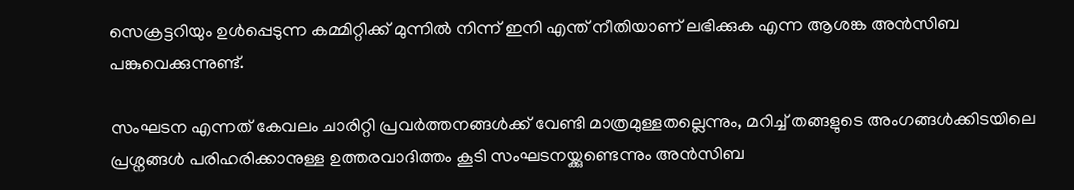സെക്രട്ടറിയും ഉള്‍പ്പെടുന്ന കമ്മിറ്റിക്ക് മുന്നില്‍ നിന്ന് ഇനി എന്ത് നീതിയാണ് ലഭിക്കുക എന്ന ആശങ്ക അന്‍സിബ പങ്കുവെക്കുന്നുണ്ട്.

സംഘടന എന്നത് കേവലം ചാരിറ്റി പ്രവര്‍ത്തനങ്ങള്‍ക്ക് വേണ്ടി മാത്രമുള്ളതല്ലെന്നും, മറിച്ച് തങ്ങളുടെ അംഗങ്ങള്‍ക്കിടയിലെ പ്രശ്നങ്ങള്‍ പരിഹരിക്കാനുള്ള ഉത്തരവാദിത്തം കൂടി സംഘടനയ്ക്കുണ്ടെന്നും അന്‍സിബ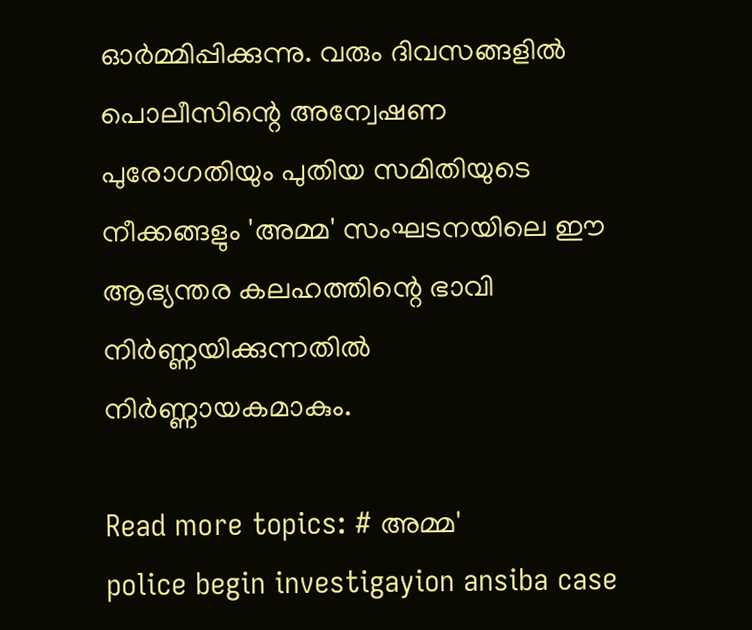ഓര്‍മ്മിപ്പിക്കുന്നു. വരും ദിവസങ്ങളില്‍ പൊലീസിന്റെ അന്വേഷണ പുരോഗതിയും പുതിയ സമിതിയുടെ നീക്കങ്ങളും 'അമ്മ' സംഘടനയിലെ ഈ ആഭ്യന്തര കലഹത്തിന്റെ ഭാവി നിര്‍ണ്ണയിക്കുന്നതില്‍ നിര്‍ണ്ണായകമാകും.

Read more topics: # അമ്മ'
police begin investigayion ansiba case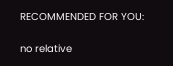RECOMMENDED FOR YOU:

no relative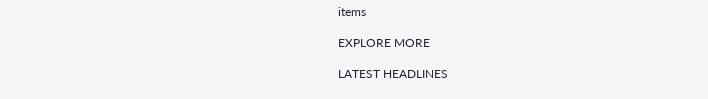items

EXPLORE MORE

LATEST HEADLINES